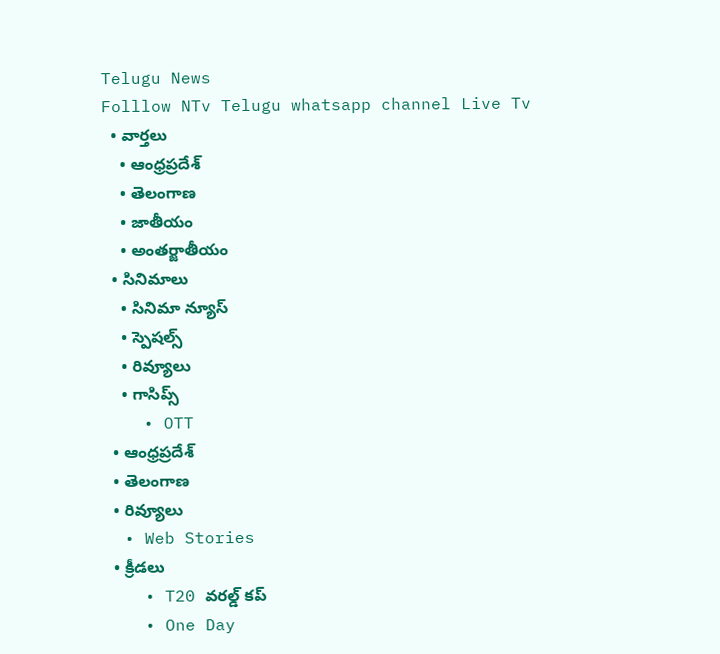Telugu News
Folllow NTv Telugu whatsapp channel Live Tv
  • వార్తలు
    • ఆంధ్రప్రదేశ్
    • తెలంగాణ
    • జాతీయం
    • అంతర్జాతీయం
  • సినిమాలు
    • సినిమా న్యూస్
    • స్పెషల్స్
    • రివ్యూలు
    • గాసిప్స్
    • OTT
  • ఆంధ్రప్రదేశ్
  • తెలంగాణ
  • రివ్యూలు
  • Web Stories
  • క్రీడలు
    • T20 వరల్డ్ కప్
    • One Day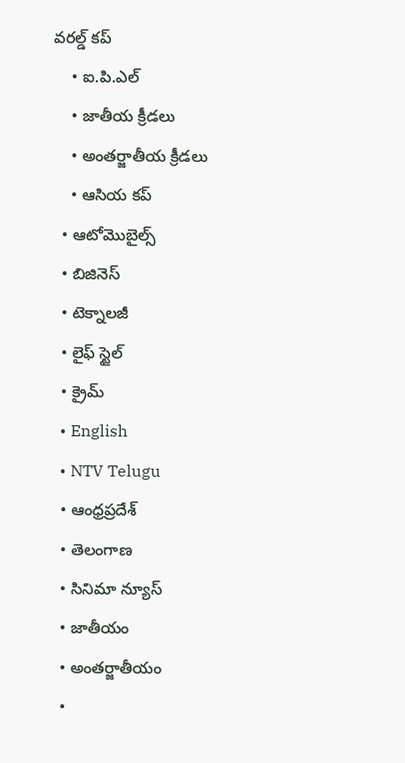వరల్డ్ కప్
    • ఐ.పి.ఎల్
    • జాతీయ క్రీడలు
    • అంతర్జాతీయ క్రీడలు
    • ఆసియ కప్
  • ఆటోమొబైల్స్
  • బిజినెస్‌
  • టెక్నాలజీ
  • లైఫ్ స్టైల్
  • క్రైమ్
  • English
  • NTV Telugu
  • ఆంధ్రప్రదేశ్
  • తెలంగాణ
  • సినిమా న్యూస్
  • జాతీయం
  • అంతర్జాతీయం
  •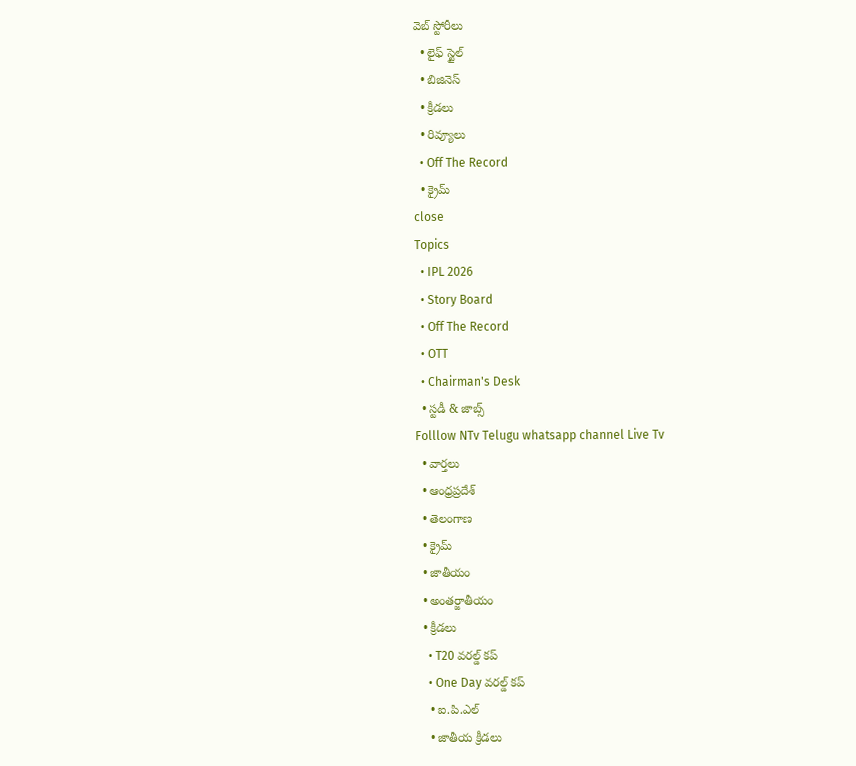వెబ్ స్టోరీలు
  • లైఫ్ స్టైల్
  • బిజినెస్‌
  • క్రీడలు
  • రివ్యూలు
  • Off The Record
  • క్రైమ్
close
Topics
  • IPL 2026
  • Story Board
  • Off The Record
  • OTT
  • Chairman's Desk
  • స్టడీ & జాబ్స్
Folllow NTv Telugu whatsapp channel Live Tv
  • వార్తలు
  • ఆంధ్రప్రదేశ్
  • తెలంగాణ
  • క్రైమ్
  • జాతీయం
  • అంతర్జాతీయం
  • క్రీడలు
    • T20 వరల్డ్ కప్
    • One Day వరల్డ్ కప్
    • ఐ.పి.ఎల్
    • జాతీయ క్రీడలు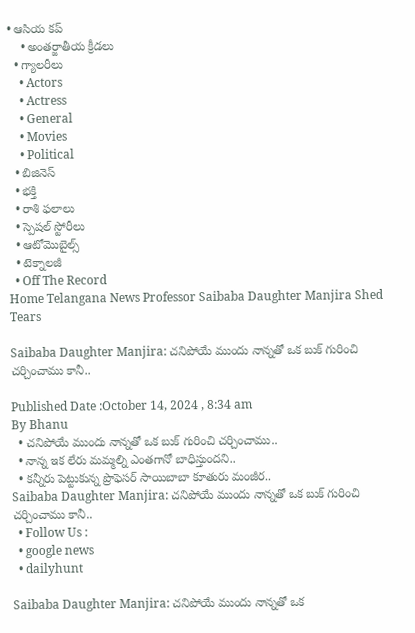• ఆసియ కప్
    • అంతర్జాతీయ క్రీడలు
  • గ్యాలరీలు
    • Actors
    • Actress
    • General
    • Movies
    • Political
  • బిజినెస్‌
  • భక్తి
  • రాశి ఫలాలు
  • స్పెషల్‌ స్టోరీలు
  • ఆటోమొబైల్స్
  • టెక్నాలజీ
  • Off The Record
Home Telangana News Professor Saibaba Daughter Manjira Shed Tears

Saibaba Daughter Manjira: చనిపోయే ముందు నాన్నతో ఒక బుక్ గురించి చర్చించాము కానీ..

Published Date :October 14, 2024 , 8:34 am
By Bhanu
  • చనిపోయే ముందు నాన్నతో ఒక బుక్ గురించి చర్చించాము..
  • నాన్న ఇక లేరు మమ్మల్ని ఎంతగానో బాధిస్తుందని..
  • కన్నీరు పెట్టుకున్న ప్రొఫెసర్ సాయిబాబా కూతురు మంజీర..
Saibaba Daughter Manjira: చనిపోయే ముందు నాన్నతో ఒక బుక్ గురించి చర్చించాము కానీ..
  • Follow Us :
  • google news
  • dailyhunt

Saibaba Daughter Manjira: చనిపోయే ముందు నాన్నతో ఒక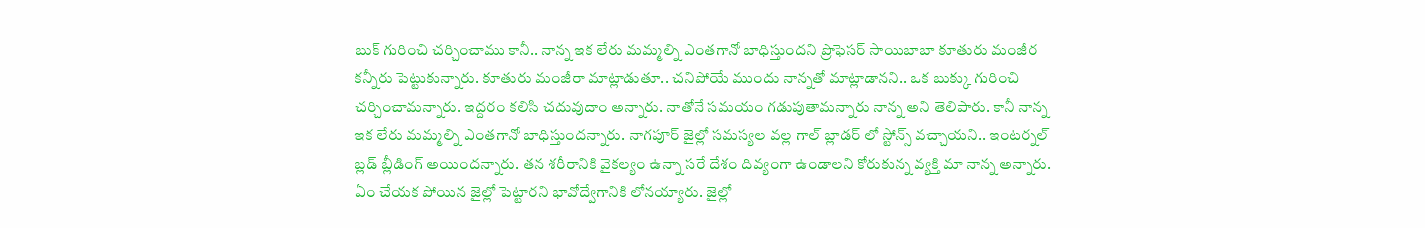బుక్ గురించి చర్చించాము కానీ.. నాన్న ఇక లేరు మమ్మల్ని ఎంతగానో బాధిస్తుందని ప్రొఫెసర్ సాయిబాబా కూతురు మంజీర కన్నీరు పెట్టుకున్నారు. కూతురు మంజీరా మాట్లాడుతూ.. చనిపోయే ముందు నాన్నతో మాట్లాడానని.. ఒక బుక్కు గురించి చర్చించామన్నారు. ఇద్దరం కలిసి చదువుదాం అన్నారు. నాతోనే సమయం గడుపుతామన్నారు నాన్న అని తెలిపారు. కానీ నాన్న ఇక లేరు మమ్మల్ని ఎంతగానో బాధిస్తుందన్నారు. నాగపూర్ జైల్లో సమస్యల వల్ల గాల్ బ్లాడర్ లో స్టోన్స్ వచ్చాయని.. ఇంటర్నల్ బ్లడ్ బ్లీడింగ్ అయిందన్నారు. తన శరీరానికి వైకల్యం ఉన్నా సరే దేశం దివ్యంగా ఉండాలని కోరుకున్న వ్యక్తి మా నాన్న అన్నారు. ఏం చేయక పోయిన జైల్లో పెట్టారని భావోద్వేగానికి లోనయ్యారు. జైల్లో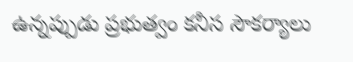ఉన్నప్పుడు ప్రభుత్వం కనీస సౌకర్యాలు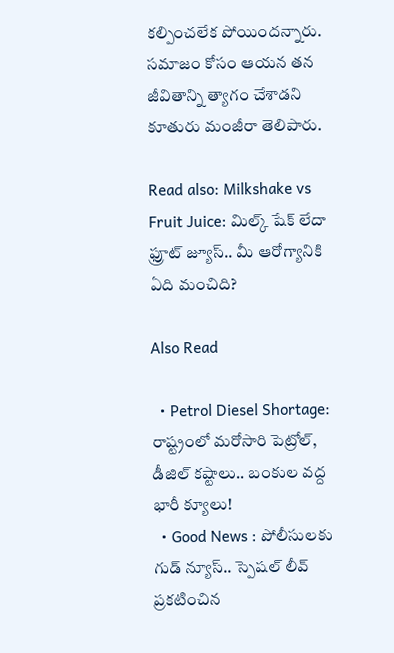కల్పించలేక పోయిందన్నారు. సమాజం కోసం ఆయన తన జీవితాన్ని త్యాగం చేశాడని కూతురు మంజీరా తెలిపారు.

Read also: Milkshake vs Fruit Juice: మిల్క్ షేక్ లేదా ఫ్రూట్ జ్యూస్.. మీ ఆరోగ్యానికి ఏది మంచిది?

Also Read

  • Petrol Diesel Shortage: రాష్ట్రంలో మరోసారి పెట్రోల్, డీజిల్ కష్టాలు.. బంకుల వద్ద భారీ క్యూలు!
  • Good News : పోలీసులకు గుడ్ న్యూస్.. స్పెషల్ లీవ్ ప్రకటించిన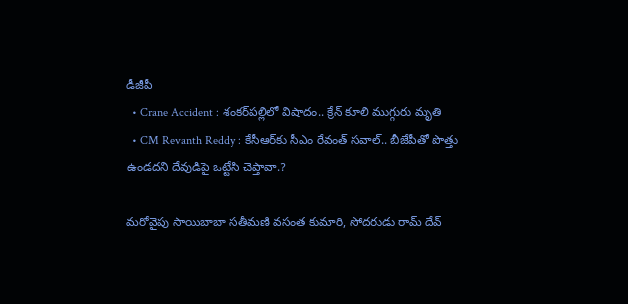డీజీపీ
  • Crane Accident : శంకర్‌పల్లిలో విషాదం.. క్రేన్ కూలి ముగ్గురు మృతి
  • CM Revanth Reddy : కేసీఆర్‌కు సీఎం రేవంత్ సవాల్.. బీజేపీతో పొత్తు ఉండదని దేవుడిపై ఒట్టేసి చెప్తావా.?

మరోవైపు సాయిబాబా సతీమణి వసంత కుమారి, సోదరుడు రామ్ దేవ్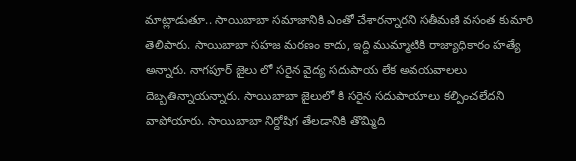మాట్లాడుతూ.. సాయిబాబా సమాజానికి ఎంతో చేశారన్నారని సతీమణి వసంత కుమారి తెలిపారు. సాయిబాబా సహజ మరణం కాదు, ఇద్ది ముమ్మాటికి రాజ్యాధికారం హత్యే అన్నారు. నాగపూర్ జైలు లో సరైన వైద్య సదుపాయ లేక అవయవాలలు దెబ్బతిన్నాయన్నారు. సాయిబాబా జైలులో కి సరైన సదుపాయాలు కల్పించలేదని వాపోయారు. సాయిబాబా నిర్దోషిగ తేలడానికి తొమ్మిది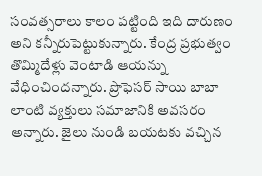సంవత్సరాలు కాలం పట్టింది ఇది దారుణం అని కన్నీరుపెట్టుకున్నారు. కేంద్ర ప్రభుత్వం తొమ్మిదేళ్లు వెంటాడి ఆయన్ను వేధించిందన్నారు. ప్రొఫెసర్ సాయి బాబా లాంటి వ్యక్తులు సమాజానికి అవసరం అన్నారు. జైలు నుండి బయటకు వచ్చిన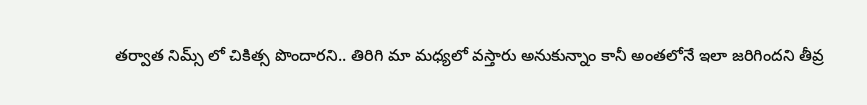తర్వాత నిమ్స్ లో చికిత్స పొందారని.. తిరిగి మా మధ్యలో వస్తారు అనుకున్నాం కానీ అంతలోనే ఇలా జరిగిందని తీవ్ర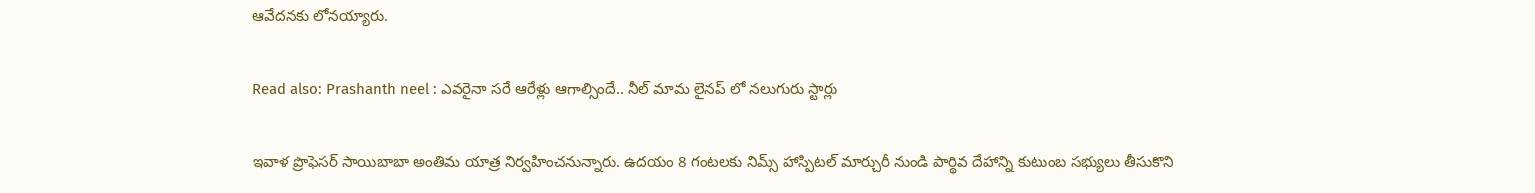ఆవేదనకు లోనయ్యారు.

Read also: Prashanth neel : ఎవరైనా సరే ఆరేళ్లు ఆగాల్సిందే.. నీల్ మామ లైనప్ లో నలుగురు స్టార్లు

ఇవాళ ప్రొఫెసర్ సాయిబాబా అంతిమ యాత్ర నిర్వహించనున్నారు. ఉదయం 8 గంటలకు నిమ్స్ హాస్పిటల్ మార్చురీ నుండి పార్థివ దేహాన్ని కుటుంబ సభ్యులు తీసుకొని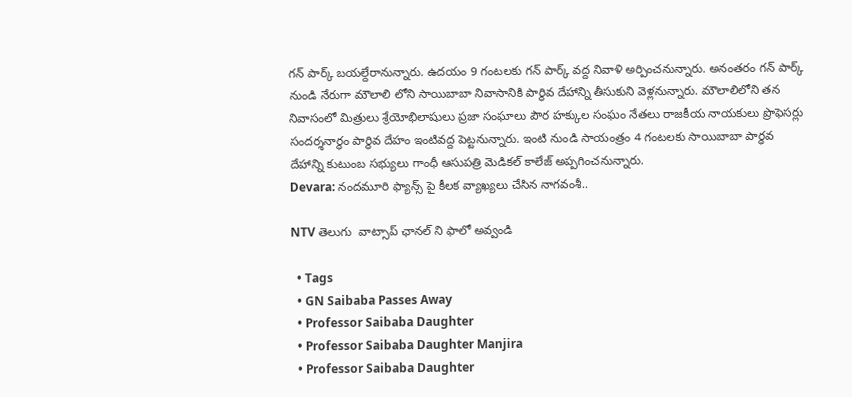గన్ పార్క్ బయల్దేరానున్నారు. ఉదయం 9 గంటలకు గన్ పార్క్ వద్ద నివాళి అర్పించనున్నారు. అనంతరం గన్ పార్క్ నుండి నేరుగా మౌలాలి లోని సాయిబాబా నివాసానికి పార్థివ దేహాన్ని తీసుకుని వెళ్లనున్నారు. మౌలాలిలోని తన నివాసంలో మిత్రులు శ్రేయోభిలాషులు ప్రజా సంఘాలు పౌర హక్కుల సంఘం నేతలు రాజకీయ నాయకులు ప్రొఫెసర్లు సందర్శనార్థం పార్థివ దేహం ఇంటివద్ద పెట్టనున్నారు. ఇంటి నుండి సాయంత్రం 4 గంటలకు సాయిబాబా పార్ధవ దేహాన్ని కుటుంబ సభ్యులు గాంధీ ఆసుపత్రి మెడికల్ కాలేజ్ అప్పగించనున్నారు.
Devara: నందమూరి ఫ్యాన్స్ పై కీలక వ్యాఖ్యలు చేసిన నాగవంశీ..

NTV తెలుగు  వాట్సాప్ ఛానల్ ని ఫాలో అవ్వండి

  • Tags
  • GN Saibaba Passes Away
  • Professor Saibaba Daughter
  • Professor Saibaba Daughter Manjira
  • Professor Saibaba Daughter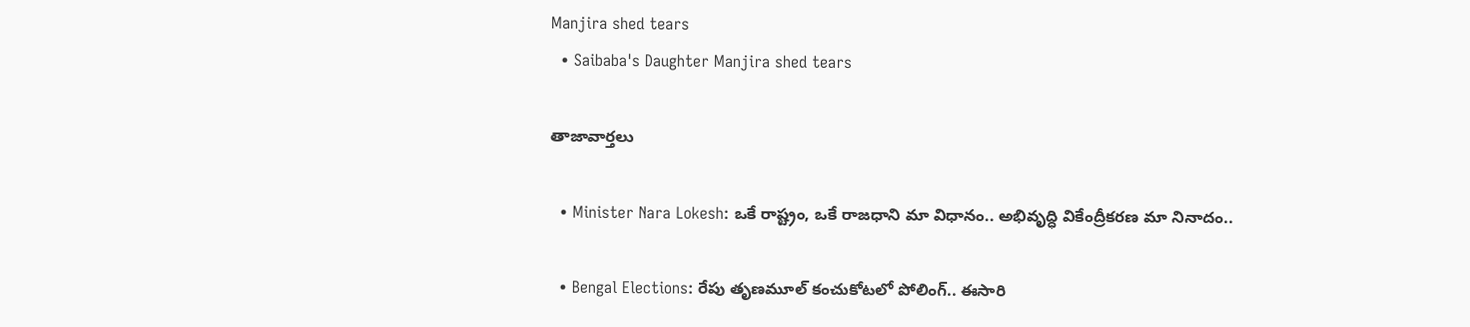Manjira shed tears
  • Saibaba's Daughter Manjira shed tears

తాజావార్తలు

  • Minister Nara Lokesh: ఒకే రాష్ట్రం, ఒకే రాజధాని మా విధానం.. అభివృద్ధి వికేంద్రీకరణ మా నినాదం..

  • Bengal Elections: రేపు తృణమూల్ కంచుకోటలో పోలింగ్.. ఈసారి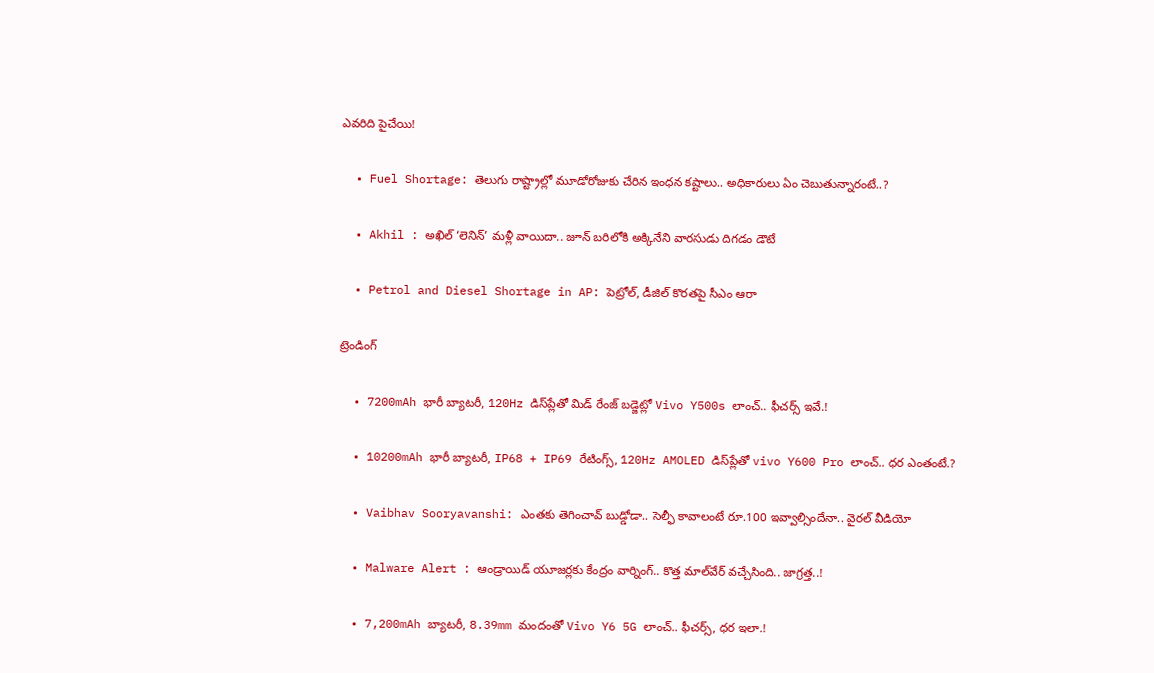ఎవరిది పైచేయి!

  • Fuel Shortage: తెలుగు రాష్ట్రాల్లో మూడోరోజుకు చేరిన ఇంధన కష్టాలు.. అధికారులు ఏం చెబుతున్నారంటే..?

  • Akhil : అఖిల్ ‘లెనిన్’ మళ్లీ వాయిదా.. జూన్ బరిలోకి అక్కినేని వారసుడు దిగడం డౌటే

  • Petrol and Diesel Shortage in AP: పెట్రోల్, డీజిల్ కొరతపై సీఎం ఆరా

ట్రెండింగ్‌

  • 7200mAh భారీ బ్యాటరీ, 120Hz డిస్‌ప్లేతో మిడ్ రేంజ్ బడ్జెట్లో Vivo Y500s లాంచ్.. ఫీచర్స్ ఇవే.!

  • 10200mAh భారీ బ్యాటరీ, IP68 + IP69 రేటింగ్స్‌, 120Hz AMOLED డిస్‌ప్లేతో vivo Y600 Pro లాంచ్.. ధర ఎంతంటే.?

  • Vaibhav Sooryavanshi: ఎంతకు తెగించావ్ బుడ్డోడా.. సెల్ఫీ కావాలంటే రూ.100 ఇవ్వాల్సిందేనా.. వైరల్ వీడియో

  • Malware Alert : ఆండ్రాయిడ్ యూజర్లకు కేంద్రం వార్నింగ్.. కొత్త మాల్‌వేర్ వచ్చేసింది.. జాగ్రత్త..!

  • 7,200mAh బ్యాటరీ, 8.39mm మందంతో Vivo Y6 5G లాంచ్.. ఫీచర్స్, ధర ఇలా.!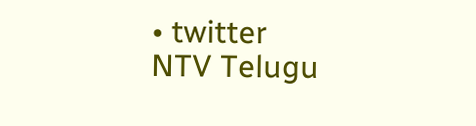• twitter
NTV Telugu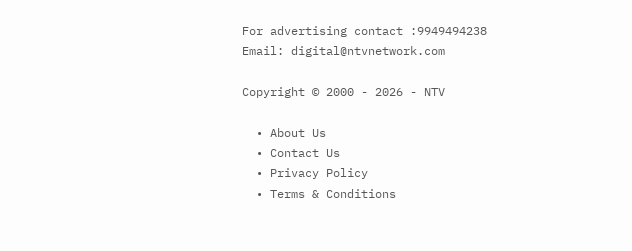For advertising contact :9949494238
Email: digital@ntvnetwork.com

Copyright © 2000 - 2026 - NTV

  • About Us
  • Contact Us
  • Privacy Policy
  • Terms & Conditions